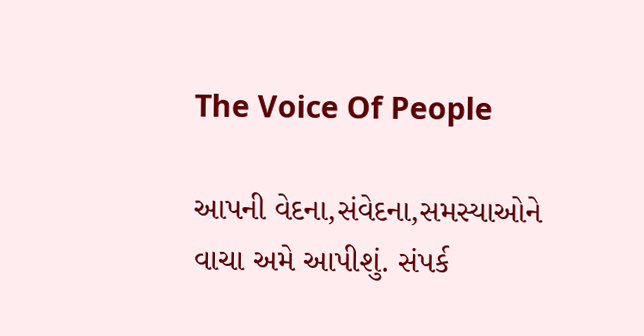The Voice Of People

આપની વેદના,સંવેદના,સમસ્યાઓને વાચા અમે આપીશું. સંપર્ક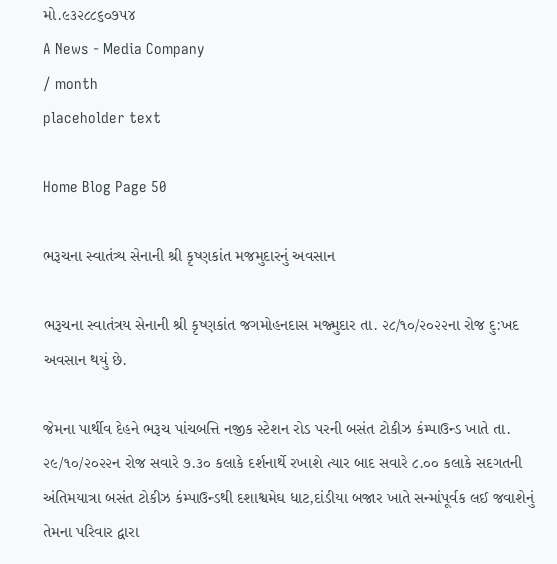મો.૯૩૨૮૮૬૦૭૫૪
A News - Media Company
/ month
placeholder text

Home Blog Page 50

ભરૂચના સ્વાતંત્ર્ય સેનાની શ્રી કૃષ્ણકાંત મજમુદારનું અવસાન

ભરૂચના સ્વાતંત્રય સેનાની શ્રી કૃષ્ણકાંત જગમોહનદાસ મજ્મુદાર તા. ૨૮/૧૦/૨૦૨૨ના રોજ દુ:ખદ અવસાન થયું છે.

જેમના પાર્થીવ દેહને ભરૂચ પાંચબત્તિ નજીક સ્ટેશન રોડ પરની બસંત ટોકીઝ કંમ્પાઉન્ડ ખાતે તા. ૨૯/૧૦/૨૦૨૨ન રોજ સવારે ૭.૩૦ કલાકે દર્શનાર્થે રખાશે ત્યાર બાદ સવારે ૮.૦૦ કલાકે સદગતની અંતિમયાત્રા બસંત ટોકીઝ કંમ્પાઉન્ડથી દશાશ્વમેઘ ધાટ,દાંડીયા બજાર ખાતે સન્માંપૂર્વક લઈ જવાશેનું તેમના પરિવાર દ્વારા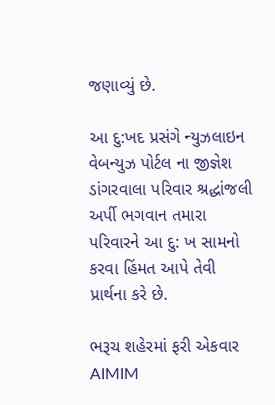જણાવ્યું છે.

આ દુ:ખદ પ્રસંગે ન્યુઝલાઇન વેબન્યુઝ પોર્ટલ ના જીજ્ઞેશ ડાંગરવાલા પરિવાર શ્રદ્ધાંજલી અર્પી ભગવાન તમારા પરિવારને આ દુ: ખ સામનો કરવા હિંમત આપે તેવી પ્રાર્થના કરે છે.

ભરૂચ શહેરમાં ફરી એકવાર AIMIM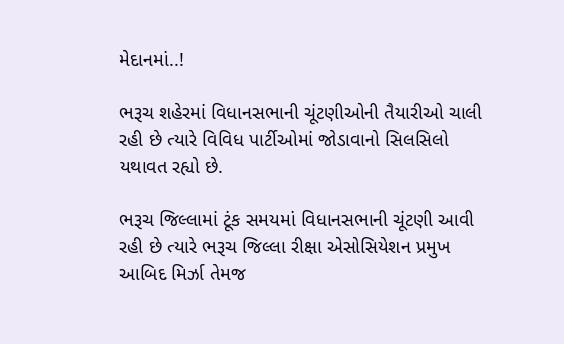મેદાનમાં..!

ભરૂચ શહેરમાં વિધાનસભાની ચૂંટણીઓની તૈયારીઓ ચાલી રહી છે ત્યારે વિવિધ પાર્ટીઓમાં જોડાવાનો સિલસિલો યથાવત રહ્યો છે.

ભરૂચ જિલ્લામાં ટૂંક સમયમાં વિધાનસભાની ચૂંટણી આવી રહી છે ત્યારે ભરૂચ જિલ્લા રીક્ષા એસોસિયેશન પ્રમુખ આબિદ મિર્ઝા તેમજ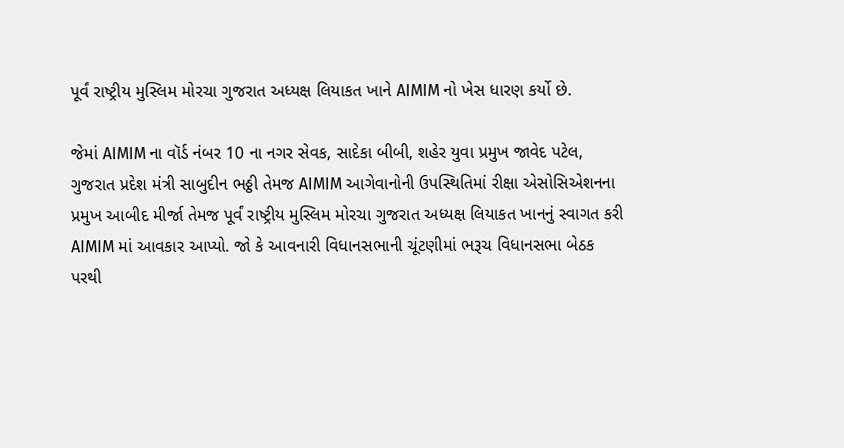પૂર્વં રાષ્ટ્રીય મુસ્લિમ મોરચા ગુજરાત અધ્યક્ષ લિયાકત ખાને AIMIM નો ખેસ ધારણ કર્યો છે.

જેમાં AIMIM ના વૉર્ડ નંબર 10 ના નગર સેવક, સાદેકા બીબી, શહેર યુવા પ્રમુખ જાવેદ પટેલ, ગુજરાત પ્રદેશ મંત્રી સાબુદીન ભઠ્ઠી તેમજ AIMIM આગેવાનોની ઉપસ્થિતિમાં રીક્ષા એસોસિએશનના પ્રમુખ આબીદ મીર્જા તેમજ પૂર્વં રાષ્ટ્રીય મુસ્લિમ મોરચા ગુજરાત અધ્યક્ષ લિયાકત ખાનનું સ્વાગત કરી AIMIM માં આવકાર આપ્યો. જો કે આવનારી વિધાનસભાની ચૂંટણીમાં ભરૂચ વિધાનસભા બેઠક પરથી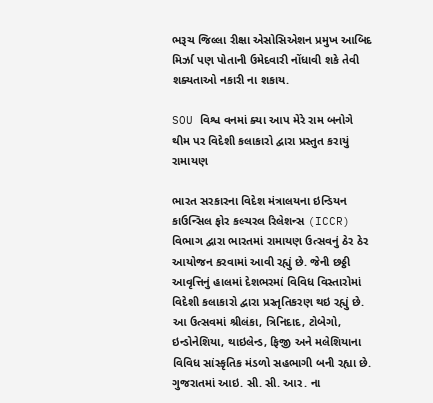ભરૂચ જિલ્લા રીક્ષા એસોસિએશન પ્રમુખ આબિદ મિર્ઝા પણ પોતાની ઉમેદવારી નોંધાવી શકે તેવી શક્યતાઓ નકારી ના શકાય.

SOU વિશ્વ વનમાં ક્યા આપ મેરે રામ બનોગે થીમ પર વિદેશી કલાકારો દ્વારા પ્રસ્તુત કરાયું રામાયણ

ભારત સરકારના વિદેશ મંત્રાલયના ઇન્ડિયન કાઉન્સિલ ફોર કલ્ચરલ રિલેશન્સ (ICCR) વિભાગ દ્વારા ભારતમાં રામાયણ ઉત્સવનું ઠેર ઠેર આયોજન કરવામાં આવી રહ્યું છે. જેની છઠ્ઠી આવૃત્તિનું હાલમાં દેશભરમાં વિવિધ વિસ્તારોમાં વિદેશી કલાકારો દ્વારા પ્રસ્તૃતિકરણ થઇ રહ્યું છે. આ ઉત્સવમાં શ્રીલંકા, ત્રિનિદાદ, ટોબેગો, ઇન્ડોનેશિયા, થાઇલેન્ડ, ફિજી અને મલેશિયાના વિવિધ સાંસ્કૃતિક મંડળો સહભાગી બની રહ્યા છે. ગુજરાતમાં આઇ. સી. સી. આર. ના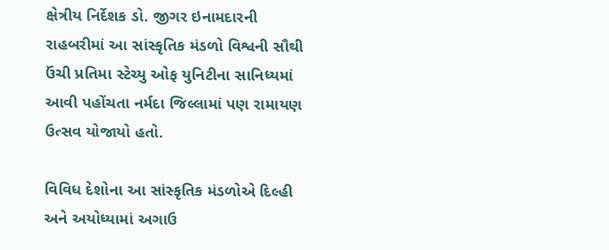ક્ષેત્રીય નિર્દેશક ડો. જીગર ઇનામદારની રાહબરીમાં આ સાંસ્કૃતિક મંડળો વિશ્વની સૌથી ઉંચી પ્રતિમા સ્ટેચ્યુ ઓફ યુનિટીના સાનિધ્યમાં આવી પહોંચતા નર્મદા જિલ્લામાં પણ રામાયણ ઉત્સવ યોજાયો હતો.

વિવિધ દેશોના આ સાંસ્કૃતિક મંડળોએ દિલ્હી અને અયોધ્યામાં અગાઉ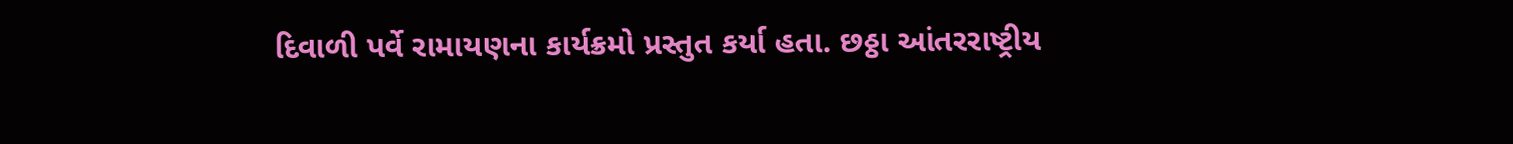દિવાળી પર્વે રામાયણના કાર્યક્રમો પ્રસ્તુત કર્યા હતા. છઠ્ઠા આંતરરાષ્ટ્રીય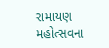રામાયણ મહોત્સવના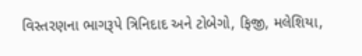વિસ્તરણના ભાગરૂપે ત્રિનિદાદ અને ટોબેગો, ફિજી, મલેશિયા,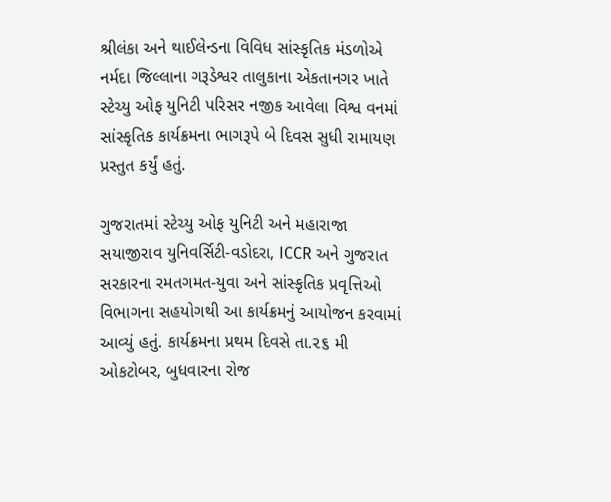શ્રીલંકા અને થાઈલેન્ડના વિવિધ સાંસ્કૃતિક મંડળોએ નર્મદા જિલ્લાના ગરૂડેશ્વર તાલુકાના એકતાનગર ખાતે સ્ટેચ્યુ ઓફ યુનિટી પરિસર નજીક આવેલા વિશ્વ વનમાં સાંસ્કૃતિક કાર્યક્રમના ભાગરૂપે બે દિવસ સુધી રામાયણ પ્રસ્તુત કર્યું હતું.

ગુજરાતમાં સ્ટેચ્યુ ઓફ યુનિટી અને મહારાજા સયાજીરાવ યુનિવર્સિટી-વડોદરા, ICCR અને ગુજરાત સરકારના રમતગમત-યુવા અને સાંસ્કૃતિક પ્રવૃત્તિઓ વિભાગના સહયોગથી આ કાર્યક્રમનું આયોજન કરવામાં આવ્યું હતું. કાર્યક્રમના પ્રથમ દિવસે તા.૨૬ મી ઓકટોબર, બુધવારના રોજ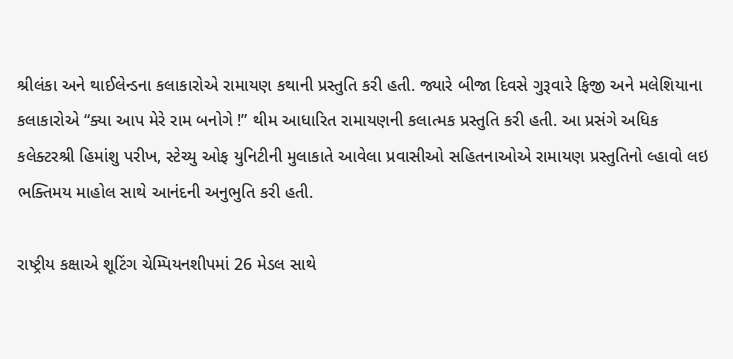શ્રીલંકા અને થાઈલેન્ડના કલાકારોએ રામાયણ કથાની પ્રસ્તુતિ કરી હતી. જ્યારે બીજા દિવસે ગુરૂવારે ફિજી અને મલેશિયાના કલાકારોએ “ક્યા આપ મેરે રામ બનોગે !” થીમ આધારિત રામાયણની કલાત્મક પ્રસ્તુતિ કરી હતી. આ પ્રસંગે અધિક કલેક્ટરશ્રી હિમાંશુ પરીખ, સ્ટેચ્યુ ઓફ યુનિટીની મુલાકાતે આવેલા પ્રવાસીઓ સહિતનાઓએ રામાયણ પ્રસ્તુતિનો લ્હાવો લઇ ભક્તિમય માહોલ સાથે આનંદની અનુભુતિ કરી હતી.

રાષ્ટ્રીય કક્ષાએ શૂટિંગ ચેમ્પિયનશીપમાં 26 મેડલ સાથે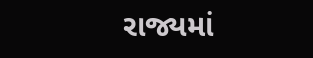રાજ્યમાં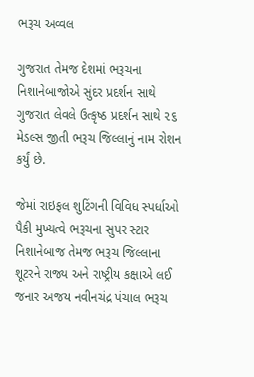ભરૂચ અવ્વલ

ગુજરાત તેમજ દેશમાં ભરૂચના નિશાનેબાજોએ સુંદર પ્રદર્શન સાથે ગુજરાત લેવલે ઉત્કૃષ્ઠ પ્રદર્શન સાથે ૨૬ મેડલ્સ જીતી ભરૂચ જિલ્લાનું નામ રોશન કર્યું છે.

જેમાં રાઇફલ શુટિંગની વિવિધ સ્પર્ધાઓ પૈકી મુખ્યત્વે ભરૂચના સુપર સ્ટાર નિશાનેબાજ તેમજ ભરૂચ જિલ્લાના શૂટરને રાજ્ય અને રાષ્ટ્રીય કક્ષાએ લઈ જનાર અજય નવીનચંદ્ર પંચાલ ભરૂચ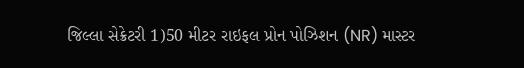જિલ્લા સેક્રેટરી 1)50 મીટર રાઇફલ પ્રોન પોઝિશન (NR) માસ્ટર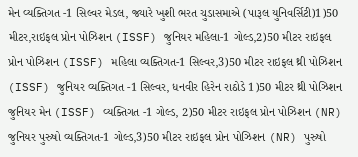મેન વ્યક્તિગત -1 સિલ્વર મેડલ, જ્યારે ખુશી ભરત ચુડાસમાએ (પારૂલ યુનિવર્સિટી)1)50 મીટર,રાઇફલ પ્રોન પોઝિશન (ISSF) જુનિયર મહિલા-1 ગોલ્ડ,2)50 મીટર રાઇફલ પ્રોન પોઝિશન (ISSF) મહિલા વ્યક્તિગત-1 સિલ્વર,3)50 મીટર રાઇફલ થ્રી પોઝિશન (ISSF) જુનિયર વ્યક્તિગત -1 સિલ્વર, ધનવીર હિરેન રાઠોડે 1)50 મીટર થ્રી પોઝિશન જુનિયર મેન (ISSF) વ્યક્તિગત -1 ગોલ્ડ, 2)50 મીટર રાઇફલ પ્રોન પોઝિશન (NR) જુનિયર પુરુષો વ્યક્તિગત-1 ગોલ્ડ,3)50 મીટર રાઇફલ પ્રોન પોઝિશન (NR) પુરુષો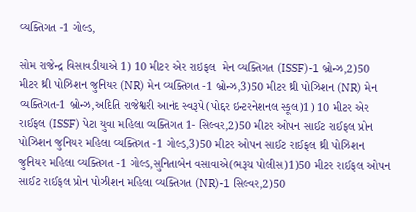વ્યક્તિગત -1 ગોલ્ડ,

સોમ રાજેન્દ્ર વિસાવડીયાએ 1) 10 મીટર એર રાઇફલ  મેન વ્યક્તિગત (ISSF)-1 બ્રોન્ઝ,2)50 મીટર થ્રી પોઝિશન જુનિયર (NR) મેન વ્યક્તિગત -1 બ્રોન્ઝ,3)50 મીટર થ્રી પોઝિશન (NR) મેન વ્યક્તિગત-1 બ્રોન્ઝ,અદિતિ રાજેશ્વરી આનંદ સ્વરૂપે(પોદ્દર ઇન્ટરનેશનલ સ્કૂલ)1) 10 મીટર એર રાઈફલ (ISSF) પેટા યુવા મહિલા વ્યક્તિગત 1- સિલ્વર,2)50 મીટર ઓપન સાઈટ રાઈફલ પ્રોન પોઝિશન જુનિયર મહિલા વ્યક્તિગત -1 ગોલ્ડ,3)50 મીટર ઓપન સાઈટ રાઈફલ થ્રી પોઝિશન જુનિયર મહિલા વ્યક્તિગત -1 ગોલ્ડ,સુનિતાબેન વસાવાએ(ભરૂચ પોલીસ)1)50 મીટર રાઈફલ ઓપન સાઈટ રાઈફલ પ્રોન પોઝીશન મહિલા વ્યક્તિગત (NR)-1 સિલ્વર,2)50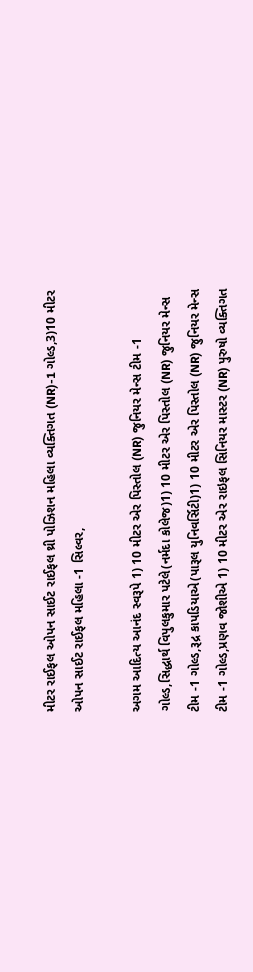મીટર રાઈફલ ઓપન સાઈટ રાઈફલ થ્રી પોઝિશન મહિલા વ્યક્તિગત (NR)-1 ગોલ્ડ,3)10 મીટર ઓપન સાઈટ રાઈફલ મહિલા -1 સિલ્વર,

અગમ આદિત્ય આનંદ સ્વરૂપે 1) 10 મીટર એર પિસ્તોલ (NR) જુનિયર મેન્સ ટીમ -1 ગોલ્ડ,સિદ્ધાર્થ વિપુલકુમાર પટેલે(નર્મદા કોલેજ)1) 10 મીટર એર પિસ્તોલ (NR) જુનિયર મેન્સ ટીમ -1 ગોલ્ડ,રૂદ્ર કાપડિયાએ(પારૂલ યુનિવર્સિટી)1) 10 મીટર એર પિસ્તોલ (NR) જુનિયર મેન્સ ટીમ -1 ગોલ્ડ,પ્રણવ જોશીએ 1) 10 મીટર એર રાઇફલ સિનિયર માસ્ટર (NR) પુરુષો વ્યક્તિગત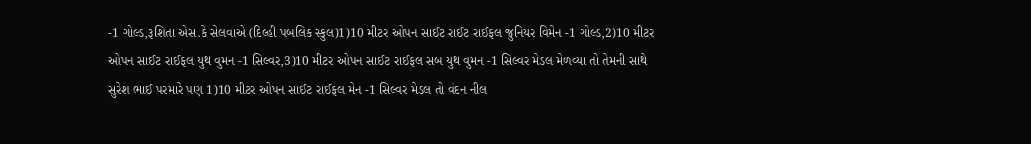-1 ગોલ્ડ,રૂશિતા એસ.કે સેલવાએ (દિલ્હી પબલિક સ્કુલ)1)10 મીટર ઓપન સાઈટ રાઈટ રાઈફલ જુનિયર વિમેન -1 ગોલ્ડ,2)10 મીટર ઓપન સાઈટ રાઈફલ યુથ વુમન -1 સિલ્વર,3)10 મીટર ઓપન સાઈટ રાઈફલ સબ યુથ વુમન -1 સિલ્વર મેડલ મેળવ્યા તો તેમની સાથે સુરેશ ભાઈ પરમારે પણ 1)10 મીટર ઓપન સાઈટ રાઈફલ મેન -1 સિલ્વર મેડલ તો વંદન નીલ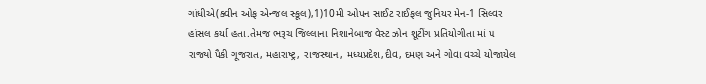ગાંધીએ(ક્વીન ઓફ એન્જલ સ્કૂલ),1)10મી ઓપન સાઈટ રાઈફલ જુનિયર મેન-1 સિલ્વર હાંસલ કર્યા હતા.તેમજ ભરૂચ જિલ્લાના નિશાનેબાજ વેસ્ટ ઝોન શૂટીંગ પ્રતિયોગીતા માં ૫ રાજ્યો પૈકી ગૂજરાત, મહારાષ્ટ્ર, રાજસ્થાન, મધ્યપ્રદેશ,દીવ, દમણ અને ગોવા વચ્ચે યોજાયેલ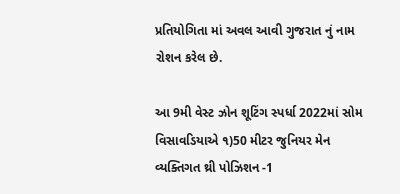પ્રતિયોગિતા માં અવલ આવી ગુજરાત નું નામ રોશન કરેલ છે.

આ 9મી વેસ્ટ ઝોન શૂટિંગ સ્પર્ધા 2022માં સોમ વિસાવડિયાએ ૧)50 મીટર જુનિયર મેન વ્યક્તિગત થ્રી પોઝિશન -1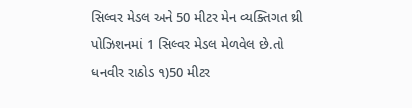સિલ્વર મેડલ અને 50 મીટર મેન વ્યક્તિગત થ્રી પોઝિશનમાં 1 સિલ્વર મેડલ મેળવેલ છે.તો ધનવીર રાઠોડ ૧)50 મીટર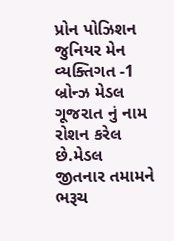પ્રોન પોઝિશન જુનિયર મેન વ્યક્તિગત -1 બ્રોન્ઝ મેડલ ગૂજરાત નું નામ રોશન કરેલ છે.મેડલ જીતનાર તમામને ભરૂચ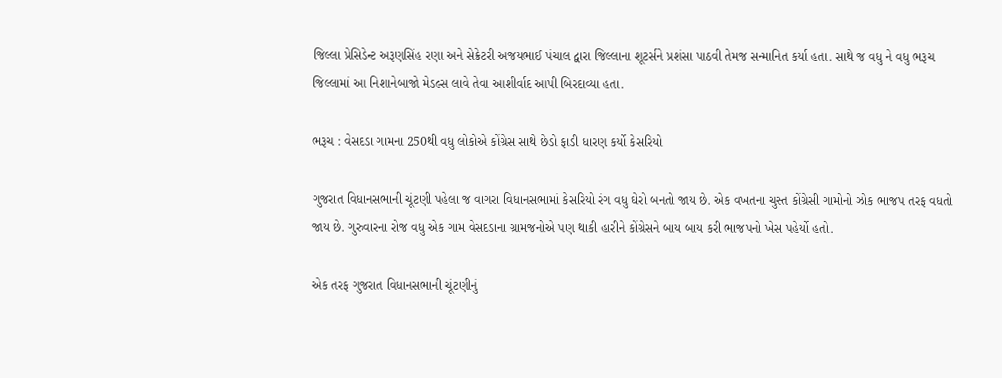જિલ્લા પ્રેસિડેન્ટ અરૂણસિંહ રણા અને સેક્રેટરી અજયભાઈ પંચાલ દ્વારા જિલ્લાના શૂટર્સને પ્રશંસા પાઠવી તેમજ સન્માનિત કર્યા હતા. સાથે જ વધુ ને વધુ ભરૂચ જિલ્લામાં આ નિશાનેબાજો મેડલ્સ લાવે તેવા આશીર્વાદ આપી બિરદાવ્યા હતા.

ભરૂચ : વેસદડા ગામના 250થી વધુ લોકોએ કોંગ્રેસ સાથે છેડો ફાડી ધારણ કર્યો કેસરિયો

ગુજરાત વિધાનસભાની ચૂંટણી પહેલા જ વાગરા વિધાનસભામાં કેસરિયો રંગ વધુ ઘેરો બનતો જાય છે. એક વખતના ચુસ્ત કોંગ્રેસી ગામોનો ઝોક ભાજપ તરફ વધતો જાય છે. ગુરુવારના રોજ વધુ એક ગામ વેસદડાના ગ્રામજનોએ પણ થાકી હારીને કોંગ્રેસને બાય બાય કરી ભાજપનો ખેસ પહેર્યો હતો.

એક તરફ ગુજરાત વિધાનસભાની ચૂંટણીનું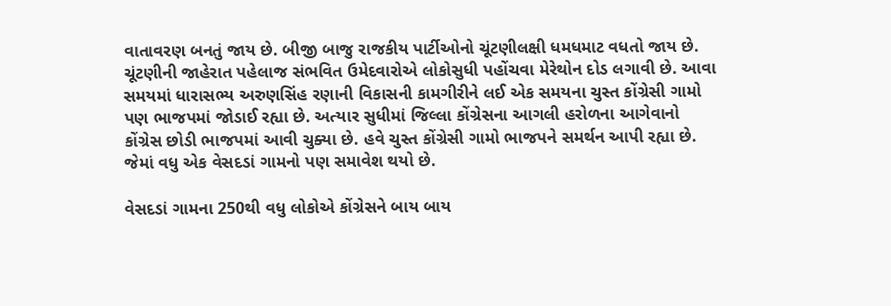વાતાવરણ બનતું જાય છે. બીજી બાજુ રાજકીય પાર્ટીઓનો ચૂંટણીલક્ષી ધમધમાટ વધતો જાય છે. ચૂંટણીની જાહેરાત પહેલાજ સંભવિત ઉમેદવારોએ લોકોસુધી પહોંચવા મેરેથોન દોડ લગાવી છે. આવા સમયમાં ધારાસભ્ય અરુણસિંહ રણાની વિકાસની કામગીરીને લઈ એક સમયના ચુસ્ત કોંગ્રેસી ગામો પણ ભાજપમાં જોડાઈ રહ્યા છે. અત્યાર સુધીમાં જિલ્લા કોંગ્રેસના આગલી હરોળના આગેવાનો કોંગ્રેસ છોડી ભાજપમાં આવી ચુક્યા છે. હવે ચુસ્ત કોંગ્રેસી ગામો ભાજપને સમર્થન આપી રહ્યા છે. જેમાં વધુ એક વેસદડાં ગામનો પણ સમાવેશ થયો છે.

વેસદડાં ગામના 250થી વધુ લોકોએ કોંગ્રેસને બાય બાય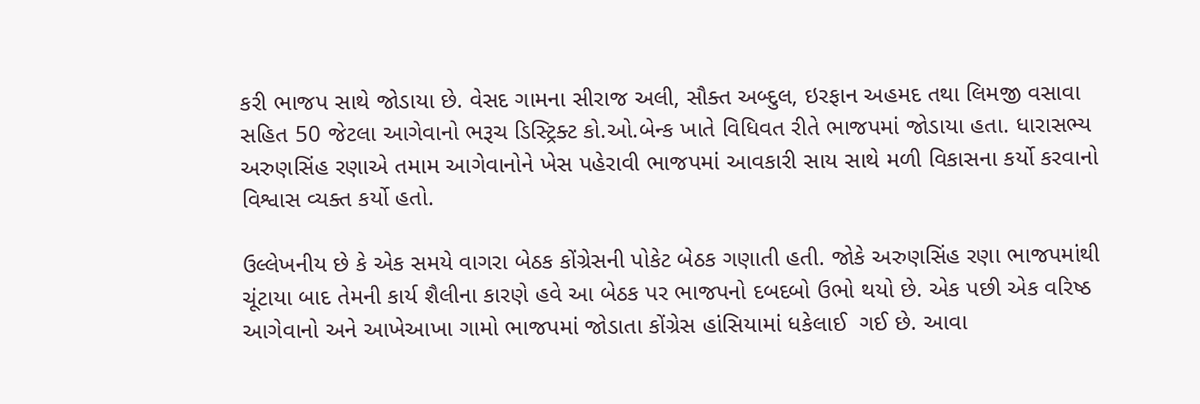કરી ભાજપ સાથે જોડાયા છે. વેસદ ગામના સીરાજ અલી, સૌક્ત અબ્દુલ, ઇરફાન અહમદ તથા લિમજી વસાવા સહિત 50 જેટલા આગેવાનો ભરૂચ ડિસ્ટ્રિક્ટ કો.ઓ.બેન્ક ખાતે વિધિવત રીતે ભાજપમાં જોડાયા હતા. ધારાસભ્ય અરુણસિંહ રણાએ તમામ આગેવાનોને ખેસ પહેરાવી ભાજપમાં આવકારી સાય સાથે મળી વિકાસના કર્યો કરવાનો વિશ્વાસ વ્યક્ત કર્યો હતો.

ઉલ્લેખનીય છે કે એક સમયે વાગરા બેઠક કોંગ્રેસની પોકેટ બેઠક ગણાતી હતી. જોકે અરુણસિંહ રણા ભાજપમાંથી ચૂંટાયા બાદ તેમની કાર્ય શૈલીના કારણે હવે આ બેઠક પર ભાજપનો દબદબો ઉભો થયો છે. એક પછી એક વરિષ્ઠ આગેવાનો અને આખેઆખા ગામો ભાજપમાં જોડાતા કોંગ્રેસ હાંસિયામાં ધકેલાઈ  ગઈ છે. આવા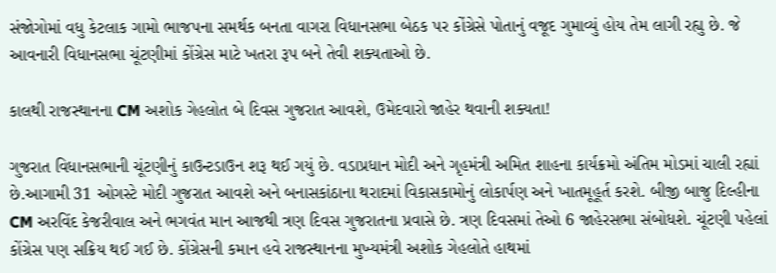સંજોગોમાં વધુ કેટલાક ગામો ભાજપના સમર્થક બનતા વાગરા વિધાનસભા બેઠક પર કોંગ્રેસે પોતાનું વજૂદ ગુમાવ્યું હોય તેમ લાગી રહ્યુ છે. જે આવનારી વિધાનસભા ચૂંટણીમાં કોંગ્રેસ માટે ખતરા રૂપ બને તેવી શક્યતાઓ છે.

કાલથી રાજસ્થાનના CM અશોક ગેહલોત બે દિવસ ગુજરાત આવશે, ઉમેદવારો જાહેર થવાની શક્યતા!

ગુજરાત વિધાનસભાની ચૂંટણીનું કાઉન્ટડાઉન શરૂ થઈ ગયું છે. વડાપ્રધાન મોદી અને ગૃહમંત્રી અમિત શાહના કાર્યક્રમો અંતિમ મોડમાં ચાલી રહ્યાં છે.આગામી 31 ઓગસ્ટે મોદી ગુજરાત આવશે અને બનાસકાંઠાના થરાદમાં વિકાસકામોનું લોકાર્પણ અને ખાતમૂહૂર્ત કરશે. બીજી બાજુ દિલ્હીના CM અરવિંદ કેજરીવાલ અને ભગવંત માન આજથી ત્રણ દિવસ ગુજરાતના પ્રવાસે છે. ત્રણ દિવસમાં તેઓ 6 જાહેરસભા સંબોધશે. ચૂંટણી પહેલાં કોંગ્રેસ પણ સક્રિય થઈ ગઈ છે. કોંગ્રેસની કમાન હવે રાજસ્થાનના મુખ્યમંત્રી અશોક ગેહલોતે હાથમાં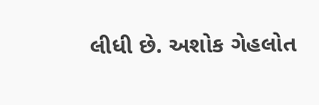લીધી છે. અશોક ગેહલોત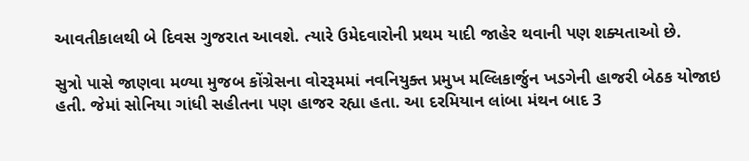આવતીકાલથી બે દિવસ ગુજરાત આવશે. ત્યારે ઉમેદવારોની પ્રથમ યાદી જાહેર થવાની પણ શક્યતાઓ છે.

સુત્રો પાસે જાણવા મળ્યા મુજબ કોંગ્રેસના વોરરૂમમાં નવનિયુક્ત પ્રમુખ મલ્લિકાર્જુન ખડગેની હાજરી બેઠક યોજાઇ હતી. જેમાં સોનિયા ગાંધી સહીતના પણ હાજર રહ્યા હતા. આ દરમિયાન લાંબા મંથન બાદ 3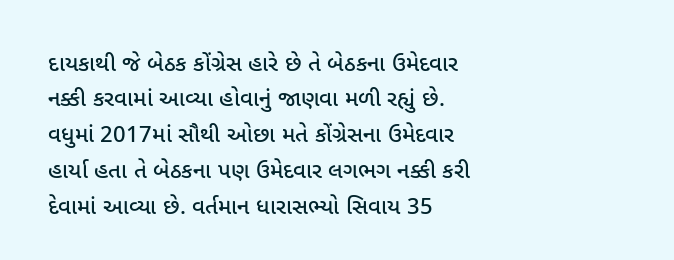દાયકાથી જે બેઠક કોંગ્રેસ હારે છે તે બેઠકના ઉમેદવાર નક્કી કરવામાં આવ્યા હોવાનું જાણવા મળી રહ્યું છે. વધુમાં 2017માં સૌથી ઓછા મતે કોંગ્રેસના ઉમેદવાર હાર્યા હતા તે બેઠકના પણ ઉમેદવાર લગભગ નક્કી કરી દેવામાં આવ્યા છે. વર્તમાન ધારાસભ્યો સિવાય 35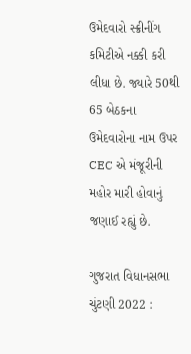ઉમેદવારો સ્ક્રીનીંગ કમિટીએ નક્કી કરી લીધા છે. જ્યારે 50થી 65 બેઠકના ઉમેદવારોના નામ ઉપર CEC એ મંજૂરીની મહોર મારી હોવાનું જણાઈ રહ્યું છે.

ગુજરાત વિધાનસભા ચુંટણી 2022 :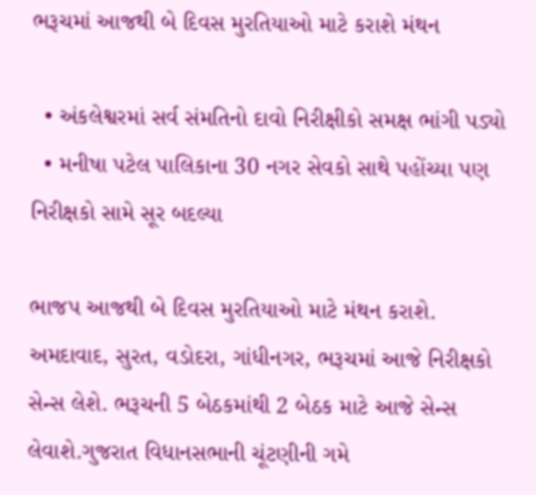ભરૂચમાં આજથી બે દિવસ મુરતિયાઓ માટે કરાશે મંથન

  • અંકલેશ્વરમાં સર્વ સંમતિનો દાવો નિરીક્ષીકો સમક્ષ ભાંગી પડ્યો
  • મનીષા પટેલ પાલિકાના 30 નગર સેવકો સાથે પહોંચ્યા પણ નિરીક્ષકો સામે સૂર બદલ્યા

ભાજપ આજથી બે દિવસ મુરતિયાઓ માટે મંથન કરાશે. અમદાવાદ, સુરત, વડોદરા, ગાંધીનગર, ભરૂચમાં આજે નિરીક્ષકો સેન્સ લેશે. ભરૂચની 5 બેઠકમાંથી 2 બેઠક માટે આજે સેન્સ લેવાશે.ગુજરાત વિધાનસભાની ચૂંટણીની ગમે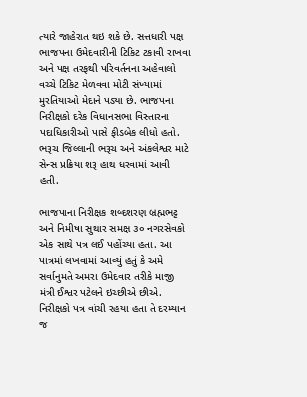ત્યારે જાહેરાત થઇ શકે છે. સત્તધારી પક્ષ ભાજપના ઉમેદવારીની ટિકિટ ટકાવી રાખવા અને પક્ષ તરફથી પરિવર્તનના અહેવાલો વચ્ચે ટિકિટ મેળવવા મોટી સંખ્યામાં મુરતિયાઓ મેદાને પડ્યા છે. ભાજપના નિરીક્ષકો દરેક વિધાનસભા વિસ્તારના પદાધિકારીઓ પાસે ફીડબેક લીધો હતો. ભરૂચ જિલ્લાની ભરૂચ અને અંકલેશ્વર માટે સેન્સ પ્રક્રિયા શરૂ હાથ ધરવામાં આવી હતી.

ભાજપાના નિરીક્ષક શબ્દશરણ બ્રહ્મભટ્ટ અને નિમીષા સુથાર સમક્ષ ૩૦ નગરસેવકો એક સાથે પત્ર લઈ પહોંચ્યા હતા. આ પાત્રમાં લખવામાં આવ્યું હતું કે અમે સર્વાનુમતે અમરા ઉમેદવાર તરીકે માજી મંત્રી ઈશ્વર પટેલને ઇચ્છીએ છીએ. નિરીક્ષકો પત્ર વાંચી રહયા હતા તે દરમ્યાન જ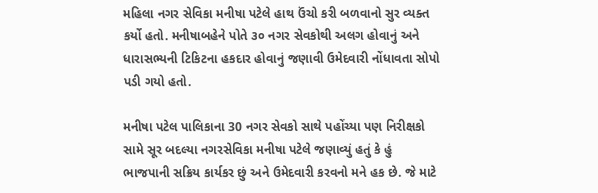મહિલા નગર સેવિકા મનીષા પટેલે હાથ ઉંચો કરી બળવાનો સુર વ્યક્ત કર્યો હતો. મનીષાબહેને પોતે ૩૦ નગર સેવકોથી અલગ હોવાનું અને ધારાસભ્યની ટિકિટના હકદાર હોવાનું જણાવી ઉમેદવારી નોંધાવતા સોપો પડી ગયો હતો.

મનીષા પટેલ પાલિકાના 30 નગર સેવકો સાથે પહોંચ્યા પણ નિરીક્ષકો સામે સૂર બદલ્યા નગરસેવિકા મનીષા પટેલે જણાવ્યું હતું કે હું ભાજપાની સક્રિય કાર્યકર છું અને ઉમેદવારી કરવનો મને હક છે. જે માટે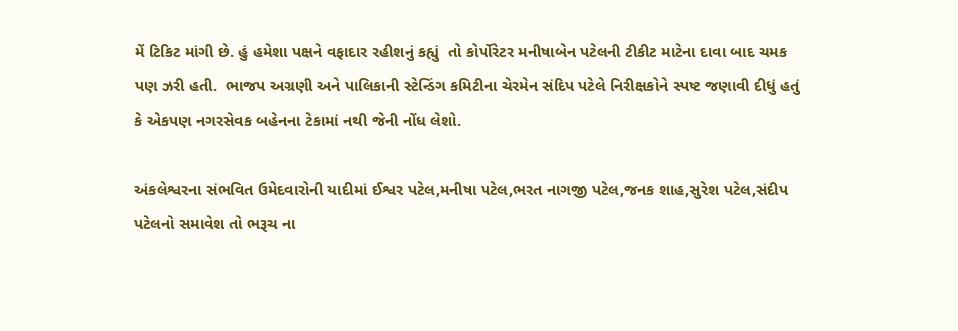મેં ટિકિટ માંગી છે. હું હમેશા પક્ષને વફાદાર રહીશનું કહ્યું  તો કોર્પોરેટર મનીષાબેન પટેલની ટીકીટ માટેના દાવા બાદ ચમક પણ ઝરી હતી.  ભાજપ અગ્રણી અને પાલિકાની સ્ટેન્ડિંગ કમિટીના ચેરમેન સંદિપ પટેલે નિરીક્ષકોને સ્પષ્ટ જણાવી દીધું હતું કે એકપણ નગરસેવક બહેનના ટેકામાં નથી જેની નોંધ લેશો.

અંકલેશ્વરના સંભવિત ઉમેદવારોની યાદીમાં ઈશ્વર પટેલ,મનીષા પટેલ,ભરત નાગજી પટેલ,જનક શાહ,સુરેશ પટેલ,સંદીપ પટેલનો સમાવેશ તો ભરૂચ ના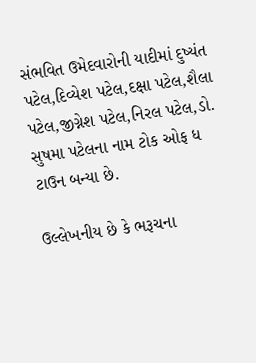સંભવિત ઉમેદવારોની યાદીમાં દુષ્યંત પટેલ,દિવ્યેશ પટેલ,દક્ષા પટેલ,શૈલા પટેલ,જીગ્નેશ પટેલ,નિરલ પટેલ,ડો. સુષમા પટેલના નામ ટોક ઓફ ધ ટાઉન બન્યા છે.

ઉલ્લેખનીય છે કે ભરૂચના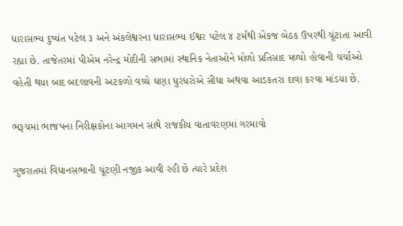ધારાસભ્ય દુષ્યંત પટેલ ૩ અને અંકલેશ્વરના ધારાસભ્ય ઈશ્વર પટેલ ૪ ટર્મથી એકજ બેઠક ઉપરથી ચૂંટાતા આવી રહ્યા છે. તાજેતરમાં પીએમ નરેન્દ્ર મોદીની સભામાં સ્થાનિક નેતાઓને મોળો પ્રતિસાદ મળ્યો હોવાની ચર્ચાઓ વહેતી થયા બાદ બદલાવની અટકળો વચ્ચે ઘણા ધુરંધરોએ સીધા અથવા આડકતરા દાવા કરવા માંડયા છે.

ભરૂચમાં ભાજપના નિરીક્ષકોના આગમન સાથે રાજકીય વાતાવરણમાં ગરમાવો

ગુજરાતમાં વિધાનસભાની ચૂંટણી નજીક આવી રહી છે ત્યારે પ્રદેશ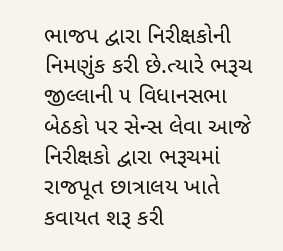ભાજપ દ્વારા નિરીક્ષકોની નિમણુંક કરી છે.ત્યારે ભરૂચ જીલ્લાની ૫ વિધાનસભા બેઠકો પર સેન્સ લેવા આજે નિરીક્ષકો દ્વારા ભરૂચમાં રાજપૂત છાત્રાલય ખાતે કવાયત શરૂ કરી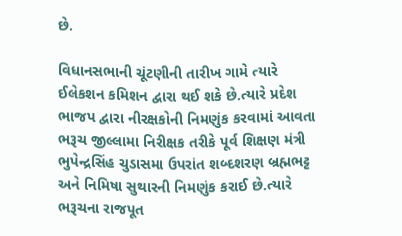છે.

વિધાનસભાની ચૂંટણીની તારીખ ગામે ત્યારે ઈલેકશન કમિશન દ્વારા થઈ શકે છે.ત્યારે પ્રદેશ ભાજપ દ્વારા નીરક્ષકોની નિમણુંક કરવામાં આવતા ભરૂચ જીલ્લામા નિરીક્ષક તરીકે પૂર્વ શિક્ષણ મંત્રી ભુપેન્દ્રસિંહ ચુડાસમા ઉપરાંત શબ્દશરણ બ્રહ્મભટ્ટ અને નિમિષા સુથારની નિમણુંક કરાઈ છે.ત્યારે ભરૂચના રાજપૂત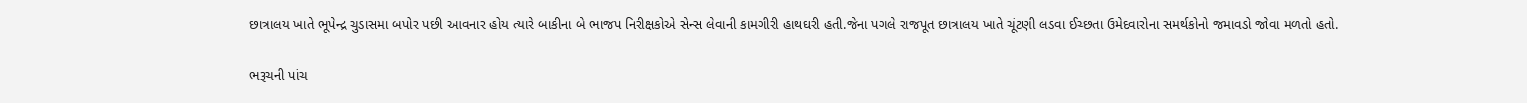છાત્રાલય ખાતે ભૂપેન્દ્ર ચુડાસમા બપોર પછી આવનાર હોય ત્યારે બાકીના બે ભાજપ નિરીક્ષકોએ સેન્સ લેવાની કામગીરી હાથઘરી હતી.જેના પગલે રાજપૂત છાત્રાલય ખાતે ચૂંટણી લડવા ઈચ્છતા ઉમેદવારોના સમર્થકોનો જમાવડો જોવા મળતો હતો.

ભરૂચની પાંચ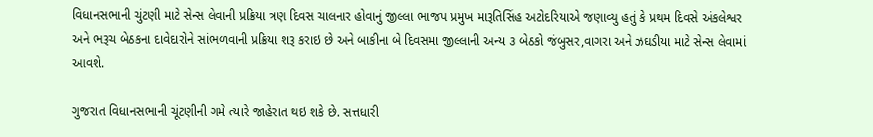વિધાનસભાની ચુંટણી માટે સેન્સ લેવાની પ્રક્રિયા ત્રણ દિવસ ચાલનાર હોવાનું જીલ્લા ભાજપ પ્રમુખ મારૂતિસિંહ અટોદરિયાએ જણાવ્યુ હતું કે પ્રથમ દિવસે અંકલેશ્વર અને ભરૂચ બેઠકના દાવેદારોને સાંભળવાની પ્રક્રિયા શરૂ કરાઇ છે અને બાકીના બે દિવસમા જીલ્લાની અન્ય ૩ બેઠકો જંબુસર,વાગરા અને ઝઘડીયા માટે સેન્સ લેવામાં આવશે.

ગુજરાત વિધાનસભાની ચૂંટણીની ગમે ત્યારે જાહેરાત થઇ શકે છે. સત્તધારી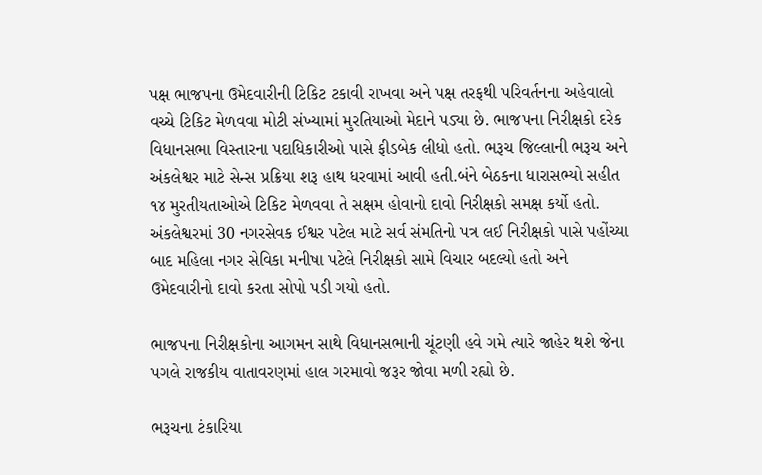પક્ષ ભાજપના ઉમેદવારીની ટિકિટ ટકાવી રાખવા અને પક્ષ તરફથી પરિવર્તનના અહેવાલો વચ્ચે ટિકિટ મેળવવા મોટી સંખ્યામાં મુરતિયાઓ મેદાને પડ્યા છે. ભાજપના નિરીક્ષકો દરેક વિધાનસભા વિસ્તારના પદાધિકારીઓ પાસે ફીડબેક લીધો હતો. ભરૂચ જિલ્લાની ભરૂચ અને અંકલેશ્વર માટે સેન્સ પ્રક્રિયા શરૂ હાથ ધરવામાં આવી હતી.બંને બેઠકના ધારાસભ્યો સહીત ૧૪ મુરતીયતાઓએ ટિકિટ મેળવવા તે સક્ષમ હોવાનો દાવો નિરીક્ષકો સમક્ષ કર્યો હતો. અંકલેશ્વરમાં 30 નગરસેવક ઈશ્વર પટેલ માટે સર્વ સંમતિનો પત્ર લઈ નિરીક્ષકો પાસે પહોંચ્યા બાદ મહિલા નગર સેવિકા મનીષા પટેલે નિરીક્ષકો સામે વિચાર બદલ્યો હતો અને ઉમેદવારીનો દાવો કરતા સોપો પડી ગયો હતો.

ભાજપના નિરીક્ષકોના આગમન સાથે વિધાનસભાની ચૂંટણી હવે ગમે ત્યારે જાહેર થશે જેના પગલે રાજકીય વાતાવરણમાં હાલ ગરમાવો જરૂર જોવા મળી રહ્યો છે.

ભરૂચના ટંકારિયા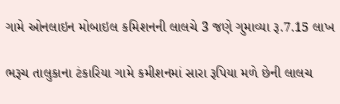ગામે ઓનલાઇન મોબાઇલ કમિશનની લાલચે 3 જણે ગુમાવ્યા રૂ.7.15 લાખ

ભરૂચ તાલુકાના ટંકારિયા ગામે કમીશનમાં સારા રૂપિયા મળે છેની લાલચ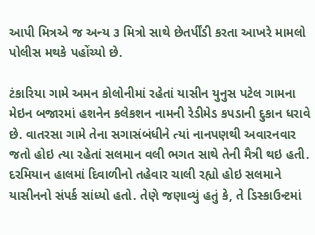આપી મિત્રએ જ અન્ય ૩ મિત્રો સાથે છેતર્પીંડી કરતા આખરે મામલો પોલીસ મથકે પહોંચ્યો છે.

ટંકારિયા ગામે અમન કોલોનીમાં રહેતાં યાસીન યુનુસ પટેલ ગામના મેઇન બજારમાં હશનેન કલેકશન નામની રેડીમેડ કપડાની દુકાન ધરાવે છે. વાતરસા ગામે તેના સગાસંબંધીને ત્યાં નાનપણથી અવારનવાર જતો હોઇ ત્યા રહેતાં સલમાન વલી ભગત સાથે તેની મૈત્રી થઇ હતી. દરમિયાન હાલમાં દિવાળીનો તહેવાર ચાલી રહ્યો હોઇ સલમાને યાસીનનો સંપર્ક સાંધ્યો હતો. તેણે જણાવ્યું હતું કે, તે ડિસ્કાઉન્ટમાં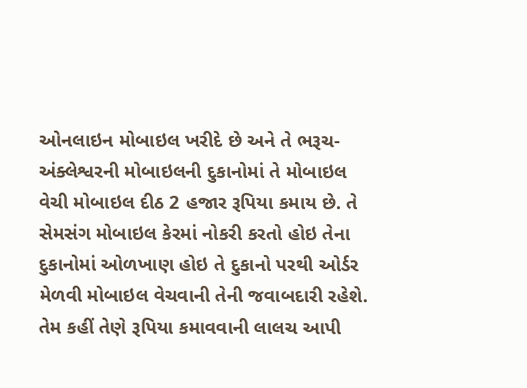ઓનલાઇન મોબાઇલ ખરીદે છે અને તે ભરૂચ-અંક્લેશ્વરની મોબાઇલની દુકાનોમાં તે મોબાઇલ વેચી મોબાઇલ દીઠ 2 હજાર રૂપિયા કમાય છે. તે સેમસંગ મોબાઇલ કેરમાં નોકરી કરતો હોઇ તેના દુકાનોમાં ઓળખાણ હોઇ તે દુકાનો પરથી ઓર્ડર મેળવી મોબાઇલ વેચવાની તેની જવાબદારી રહેશે. તેમ કહીં તેણે રૂપિયા કમાવવાની લાલચ આપી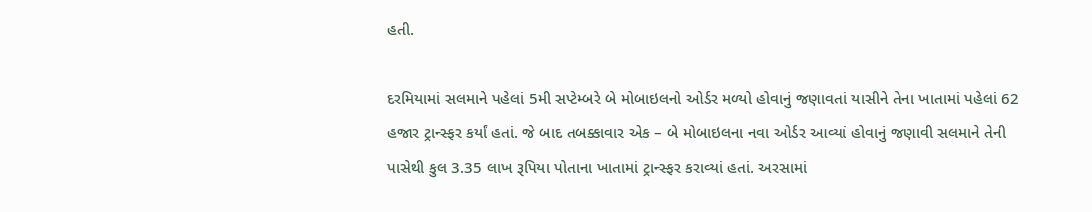હતી.

દરમિયામાં સલમાને પહેલાં 5મી સપ્ટેમ્બરે બે મોબાઇલનો ઓર્ડર મળ્યો હોવાનું જણાવતાં યાસીને તેના ખાતામાં પહેલાં 62 હજાર ટ્રાન્સ્ફર કર્યાં હતાં. જે બાદ તબક્કાવાર એક – બે મોબાઇલના નવા ઓર્ડર આવ્યાં હોવાનું જણાવી સલમાને તેની પાસેથી કુલ 3.35 લાખ રૂપિયા પોતાના ખાતામાં ટ્રાન્સ્ફર કરાવ્યાં હતાં. અરસામાં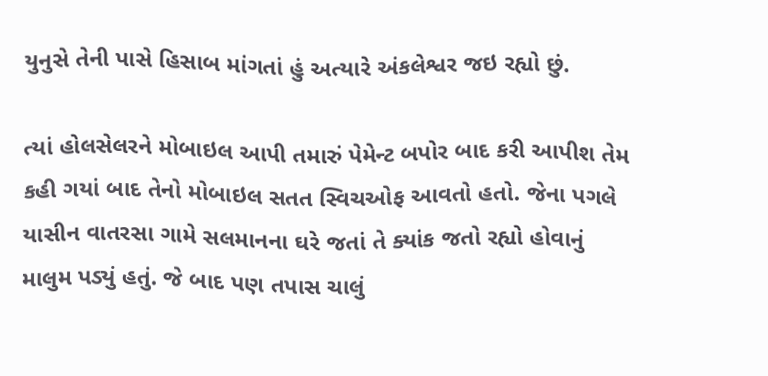યુનુસે તેની પાસે હિસાબ માંગતાં હું અત્યારે અંકલેશ્વર જઇ રહ્યો છું.

ત્યાં હોલસેલરને મોબાઇલ આપી તમારું પેમેન્ટ બપોર બાદ કરી આપીશ તેમ કહી ગયાં બાદ તેનો મોબાઇલ સતત સ્વિચઓફ આવતો હતો. જેના પગલે યાસીન વાતરસા ગામે સલમાનના ઘરે જતાં તે ક્યાંક જતો રહ્યો હોવાનું માલુમ પડ્યું હતું. જે બાદ પણ તપાસ ચાલું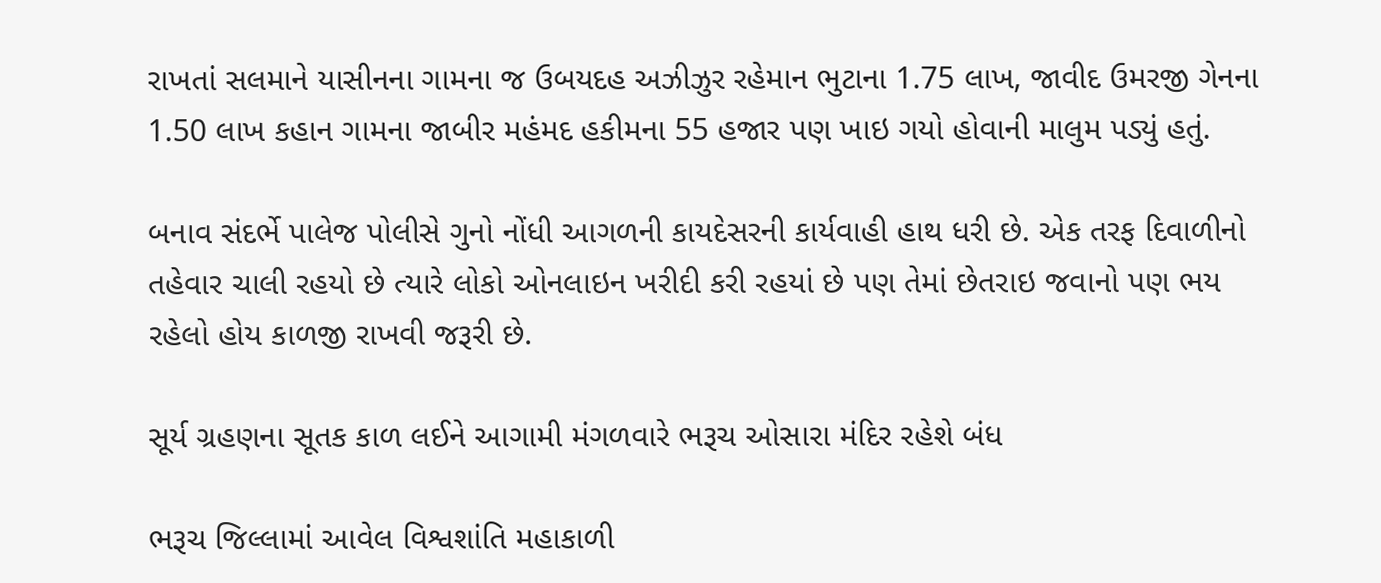રાખતાં સલમાને યાસીનના ગામના જ ઉબયદહ અઝીઝુર રહેમાન ભુટાના 1.75 લાખ, જાવીદ ઉમરજી ગેનના 1.50 લાખ કહાન ગામના જાબીર મહંમદ હકીમના 55 હજાર પણ ખાઇ ગયો હોવાની માલુમ પડ્યું હતું.

બનાવ સંદર્ભે પાલેજ પોલીસે ગુનો નોંધી આગળની કાયદેસરની કાર્યવાહી હાથ ધરી છે. એક તરફ દિવાળીનો તહેવાર ચાલી રહયો છે ત્યારે લોકો ઓનલાઇન ખરીદી કરી રહયાં છે પણ તેમાં છેતરાઇ જવાનો પણ ભય રહેલો હોય કાળજી રાખવી જરૂરી છે.

સૂર્ય ગ્રહણના સૂતક કાળ લઈને આગામી મંગળવારે ભરૂચ ઓસારા મંદિર રહેશે બંધ

ભરૂચ જિલ્લામાં આવેલ વિશ્વશાંતિ મહાકાળી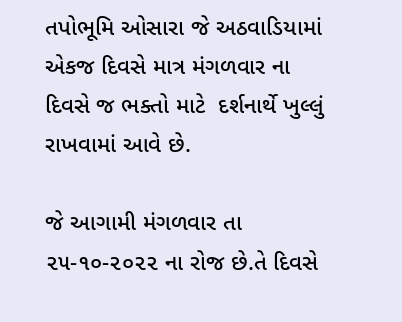તપોભૂમિ ઓસારા જે અઠવાડિયામાં એકજ દિવસે માત્ર મંગળવાર ના દિવસે જ ભક્તો માટે  દર્શનાર્થે ખુલ્લું રાખવામાં આવે છે.

જે આગામી મંગળવાર તા ૨૫-૧૦-૨૦૨૨ ના રોજ છે.તે દિવસે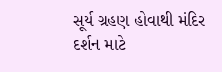સૂર્ય ગ્રહણ હોવાથી મંદિર  દર્શન માટે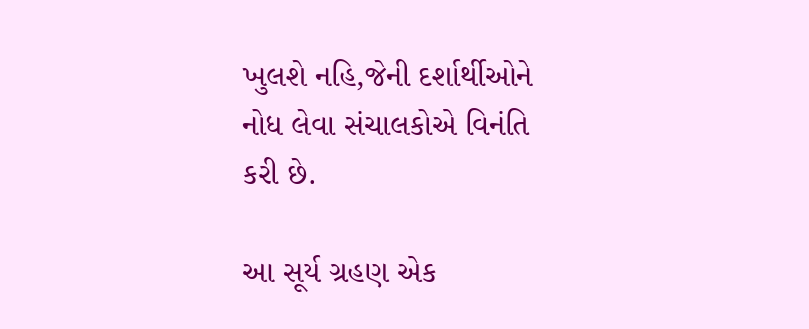ખુલશે નહિ,જેની દર્શાર્થીઓને નોધ લેવા સંચાલકોએ વિનંતિ કરી છે.

આ સૂર્ય ગ્રહણ એક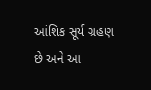આંશિક સૂર્ય ગ્રહણ છે અને આ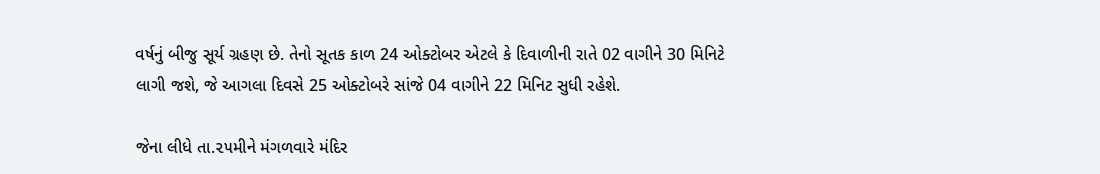વર્ષનું બીજુ સૂર્ય ગ્રહણ છે. તેનો સૂતક કાળ 24 ઓક્ટોબર એટલે કે દિવાળીની રાતે 02 વાગીને 30 મિનિટે લાગી જશે, જે આગલા દિવસે 25 ઓક્ટોબરે સાંજે 04 વાગીને 22 મિનિટ સુધી રહેશે.

જેના લીધે તા.૨૫મીને મંગળવારે મંદિર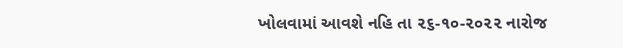ખોલવામાં આવશે નહિ તા ૨૬-૧૦-૨૦૨૨ નારોજ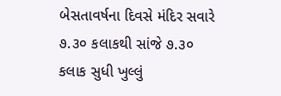બેસતાવર્ષના દિવસે મંદિર સવારે ૭.૩૦ કલાકથી સાંજે ૭.૩૦ કલાક સુધી ખુલ્લું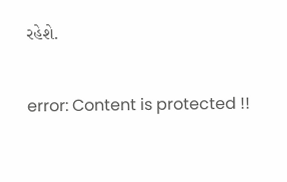રહેશે.

error: Content is protected !!